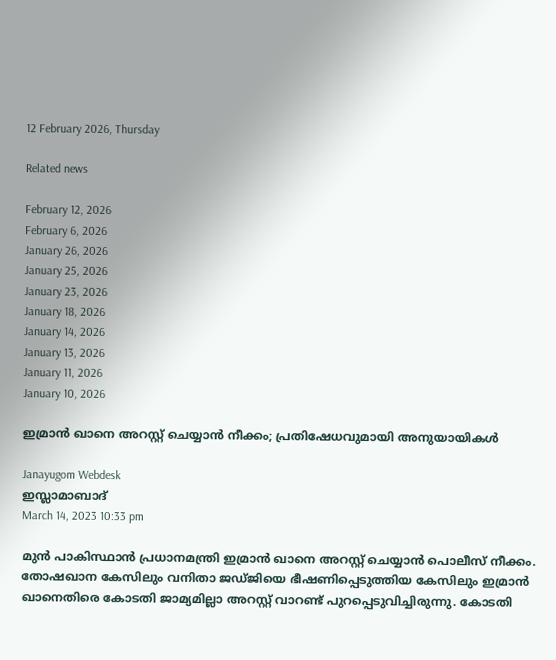12 February 2026, Thursday

Related news

February 12, 2026
February 6, 2026
January 26, 2026
January 25, 2026
January 23, 2026
January 18, 2026
January 14, 2026
January 13, 2026
January 11, 2026
January 10, 2026

ഇമ്രാന്‍ ഖാനെ അറസ്റ്റ് ചെയ്യാന്‍ നീക്കം; പ്രതിഷേധവുമായി അനുയായികള്‍

Janayugom Webdesk
ഇസ്ലാമാബാദ്
March 14, 2023 10:33 pm

മുന്‍ പാകിസ്ഥാന്‍ പ്രധാനമന്ത്രി ഇമ്രാന്‍ ഖാനെ അറസ്റ്റ് ചെയ്യാൻ പൊലീസ് നീക്കം. തോഷഖാന കേസിലും വനിതാ ജഡ്ജിയെ ഭീഷണിപ്പെടുത്തിയ കേസിലും ഇമ്രാന്‍ ഖാനെതിരെ കോടതി ജാമ്യമില്ലാ അറസ്റ്റ് വാറണ്ട് പുറപ്പെടുവിച്ചിരുന്നു. കോടതി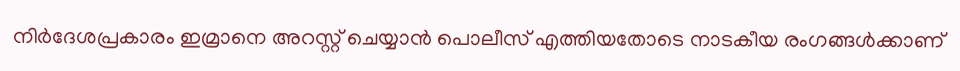നിര്‍ദേശപ്രകാരം ഇമ്രാനെ അറസ്റ്റ് ചെയ്യാന്‍ പൊലീസ് എത്തിയതോടെ നാടകീയ രംഗങ്ങള്‍ക്കാണ്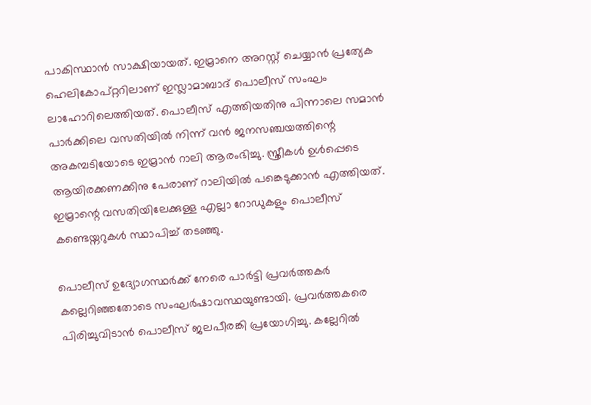പാകിസ്ഥാന്‍ സാക്ഷിയായത്. ഇമ്രാനെ അറസ്റ്റ് ചെയ്യാൻ പ്രത്യേക ഹെലികോപ്റ്ററിലാണ് ഇസ്ലാമാബാദ് പൊലീസ് സംഘം ലാഹോറിലെത്തിയത്. പൊലീസ് എത്തിയതിനു പിന്നാലെ സമാന്‍ പാര്‍ക്കിലെ വസതിയില്‍ നിന്ന് വന്‍ ജനസഞ്ചയത്തിന്റെ അകമ്പടിയോടെ ഇമ്രാന്‍ റാലി ആരംഭിച്ചു. സ്ത്രീകള്‍ ഉള്‍പ്പെടെ ആയിരക്കണക്കിനു പേരാണ് റാലിയില്‍ പങ്കെടുക്കാന്‍ എത്തിയത്. ഇമ്രാന്റെ വസതിയിലേക്കുള്ള എല്ലാ റോഡുകളും പൊലീസ് കണ്ടെയ്നറുകള്‍ സ്ഥാപിച്ച് തടഞ്ഞു.

പൊലീസ് ഉദ്യോഗസ്ഥര്‍ക്ക് നേരെ പാര്‍ട്ടി പ്രവര്‍ത്തകര്‍ കല്ലെറിഞ്ഞതോടെ സംഘര്‍ഷാവസ്ഥയുണ്ടായി. പ്രവർത്തകരെ പിരിച്ചുവിടാൻ പൊലീസ് ജലപീരങ്കി പ്രയോഗിച്ചു. കല്ലേറില്‍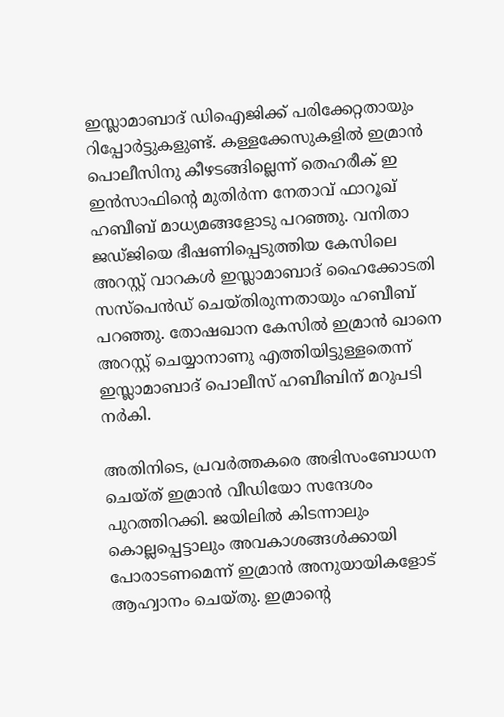ഇസ്ലാമാബാദ് ഡിഐജിക്ക് പരിക്കേറ്റതായും റിപ്പോര്‍ട്ടുകളുണ്ട്. കള്ളക്കേസുകളില്‍ ഇമ്രാന്‍ പൊലീസിനു കീഴടങ്ങില്ലെന്ന് തെഹരീക് ഇ ഇന്‍സാഫിന്റെ മുതിര്‍ന്ന നേതാവ് ഫാറൂഖ് ഹബീബ് മാധ്യമങ്ങളോടു പറഞ്ഞു. വനിതാ ജഡ്ജിയെ ഭീഷണിപ്പെടുത്തിയ കേസിലെ അറസ്റ്റ് വാറകൾ ഇസ്ലാമാബാദ് ഹൈക്കോടതി സസ്‌പെൻഡ് ചെയ്തിരുന്നതായും ഹബീബ് പറഞ്ഞു. തോഷഖാന കേസിൽ ഇമ്രാൻ ഖാനെ അറസ്റ്റ് ചെയ്യാനാണു എത്തിയിട്ടുള്ളതെന്ന് ഇസ്ലാമാബാദ് പൊലീസ് ഹബീബിന് മറുപടി നര്‍കി.

അതിനിടെ, പ്രവര്‍ത്തകരെ അഭിസംബോധന ചെയ്ത് ഇമ്രാന്‍ വീഡിയോ സന്ദേശം പുറത്തിറക്കി. ജയിലിൽ കിടന്നാലും കൊല്ലപ്പെട്ടാലും അവകാശങ്ങൾക്കായി പോരാടണമെന്ന് ഇമ്രാന്‍ അനുയായികളോട് ആഹ്വാനം ചെയ്തു. ഇമ്രാന്റെ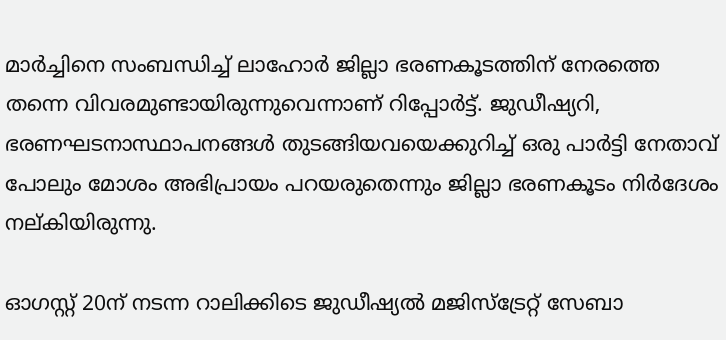മാർച്ചിനെ സംബന്ധിച്ച് ലാഹോർ ജില്ലാ ഭരണകൂടത്തിന് നേരത്തെ തന്നെ വിവരമുണ്ടായിരുന്നുവെന്നാണ് റിപ്പോർട്ട്. ജുഡീഷ്യറി, ഭരണഘടനാസ്ഥാപനങ്ങൾ തുടങ്ങിയവയെക്കുറിച്ച് ഒരു പാർട്ടി നേതാവ് പോലും മോശം അഭിപ്രായം പറയരുതെന്നും ജില്ലാ ഭരണകൂടം നിര്‍ദേശം നല്കിയിരുന്നു.

ഓഗസ്റ്റ് 20ന് നടന്ന റാലിക്കിടെ ജുഡീഷ്യൽ മജിസ്ട്രേറ്റ് സേബാ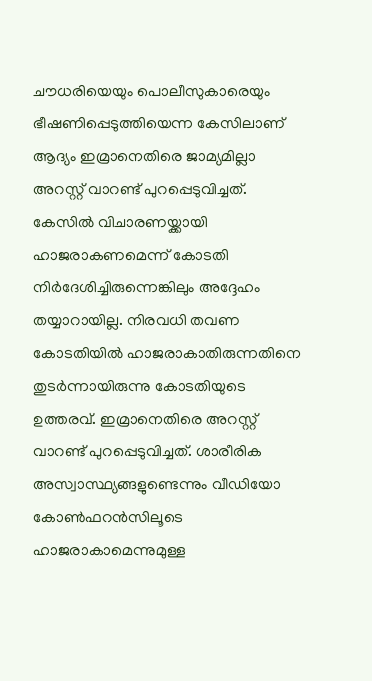ചൗധരിയെയും പൊലീസുകാരെയും ഭീഷണിപ്പെടുത്തിയെന്ന കേസിലാണ് ആദ്യം ഇമ്രാനെതിരെ ജാമ്യമില്ലാ അറസ്റ്റ് വാറണ്ട് പുറപ്പെടുവിച്ചത്. കേസിൽ വിചാരണയ്ക്കായി ഹാജരാകണമെന്ന് കോടതി നിർദേശിച്ചിരുന്നെങ്കിലും അദ്ദേഹം തയ്യാറായില്ല. നിരവധി തവണ കോടതിയിൽ ഹാജരാകാതിരുന്നതിനെ തുടർന്നായിരുന്നു കോടതിയുടെ ഉത്തരവ്. ഇമ്രാനെതിരെ അറസ്റ്റ് വാറണ്ട് പുറപ്പെടുവിച്ചത്. ശാരീരിക അസ്വാസ്ഥ്യങ്ങളുണ്ടെന്നും വീഡിയോ കോണ്‍ഫറന്‍സിലൂടെ ഹാജരാകാമെന്നുമുള്ള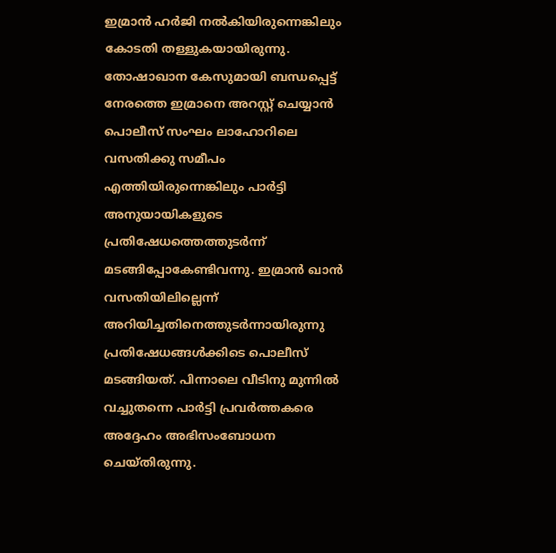ഇമ്രാൻ ഹര്‍ജി നല്‍കിയിരുന്നെങ്കിലും കോടതി തള്ളുകയായിരുന്നു.
തോഷാഖാന കേസുമായി ബന്ധപ്പെട്ട് നേരത്തെ ഇമ്രാനെ അറസ്റ്റ് ചെയ്യാന്‍ പൊലീസ് സംഘം ലാഹോറിലെ വസതിക്കു സമീപം എത്തിയിരുന്നെങ്കിലും പാര്‍ട്ടി അനുയായികളുടെ പ്രതിഷേധത്തെത്തുടര്‍ന്ന് മടങ്ങിപ്പോകേണ്ടിവന്നു. ഇമ്രാൻ ഖാൻ വസതിയിലില്ലെന്ന് അറിയിച്ചതിനെത്തുടർന്നായിരുന്നു പ്രതിഷേധങ്ങൾക്കിടെ പൊലീസ് മടങ്ങിയത്. പിന്നാലെ വീടിനു മുന്നില്‍ വച്ചുതന്നെ പാർട്ടി പ്രവർത്തകരെ അദ്ദേഹം അഭിസംബോധന ചെയ്തിരുന്നു.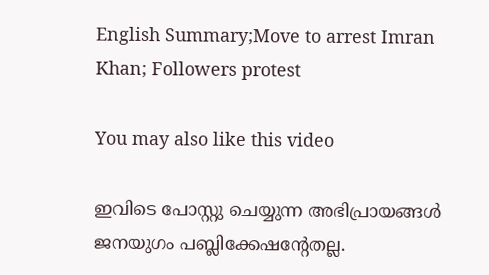English Summary;Move to arrest Imran Khan; Followers protest

You may also like this video

ഇവിടെ പോസ്റ്റു ചെയ്യുന്ന അഭിപ്രായങ്ങള്‍ ജനയുഗം പബ്ലിക്കേഷന്റേതല്ല.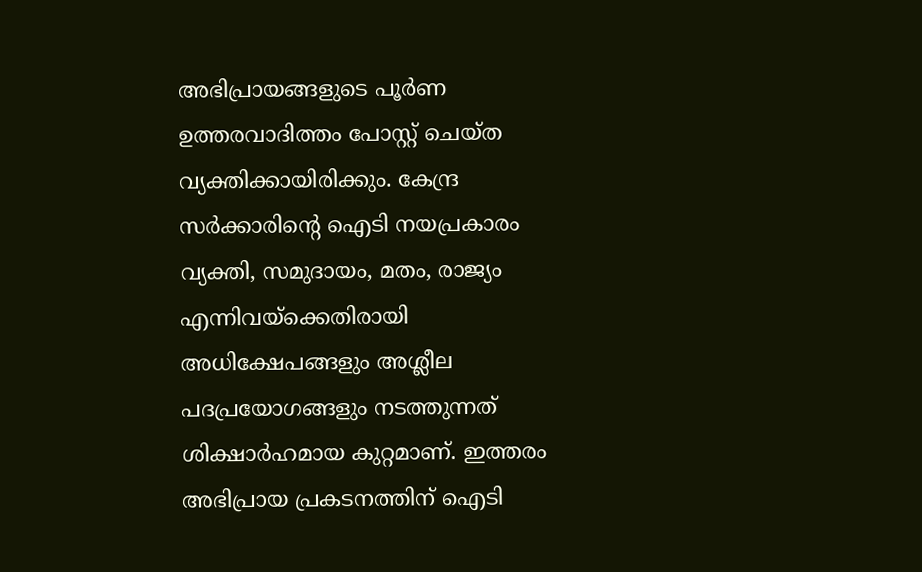അഭിപ്രായങ്ങളുടെ പൂര്‍ണ ഉത്തരവാദിത്തം പോസ്റ്റ് ചെയ്ത വ്യക്തിക്കായിരിക്കും. കേന്ദ്ര സര്‍ക്കാരിന്റെ ഐടി നയപ്രകാരം വ്യക്തി, സമുദായം, മതം, രാജ്യം എന്നിവയ്‌ക്കെതിരായി അധിക്ഷേപങ്ങളും അശ്ലീല പദപ്രയോഗങ്ങളും നടത്തുന്നത് ശിക്ഷാര്‍ഹമായ കുറ്റമാണ്. ഇത്തരം അഭിപ്രായ പ്രകടനത്തിന് ഐടി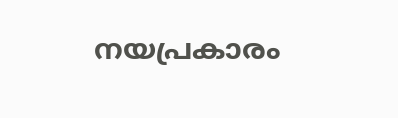നയപ്രകാരം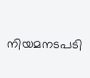നിയമനടപടി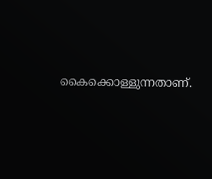കൈക്കൊള്ളുന്നതാണ്.